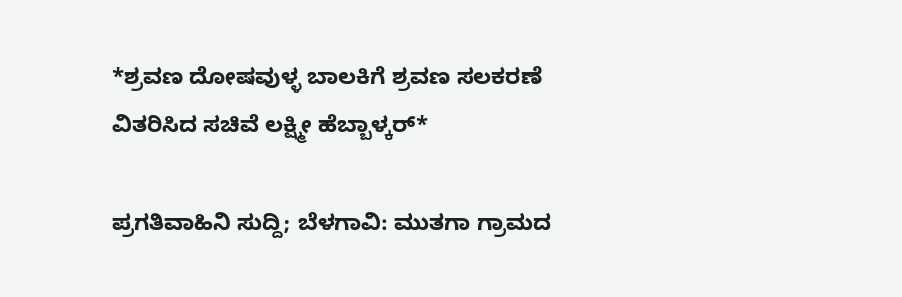*ಶ್ರವಣ ದೋಷವುಳ್ಳ ಬಾಲಕಿಗೆ ಶ್ರವಣ ಸಲಕರಣೆ ವಿತರಿಸಿದ ಸಚಿವೆ ಲಕ್ಷ್ಮೀ ಹೆಬ್ಬಾಳ್ಕರ್*

ಪ್ರಗತಿವಾಹಿನಿ ಸುದ್ದಿ; ಬೆಳಗಾವಿ: ಮುತಗಾ ಗ್ರಾಮದ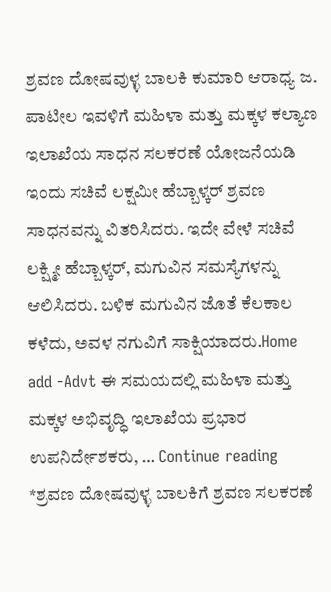ಶ್ರವಣ ದೋಷವುಳ್ಳ ಬಾಲಕಿ ಕುಮಾರಿ ಆರಾಧ್ಯ ಜ. ಪಾಟೀಲ ಇವಳಿಗೆ ಮಹಿಳಾ ಮತ್ತು ಮಕ್ಕಳ ಕಲ್ಯಾಣ ಇಲಾಖೆಯ ಸಾಧನ ಸಲಕರಣೆ ಯೋಜನೆಯಡಿ ಇಂದು ಸಚಿವೆ ಲಕ್ಷಮೀ ಹೆಬ್ಬಾಳ್ಕರ್ ಶ್ರವಣ ಸಾಧನವನ್ನು ವಿತರಿಸಿದರು. ಇದೇ ವೇಳೆ ಸಚಿವೆ ಲಕ್ಷ್ಮೀ ಹೆಬ್ಬಾಳ್ಕರ್, ಮಗುವಿನ ಸಮಸ್ಯೆಗಳನ್ನು ಆಲಿಸಿದರು. ಬಳಿಕ ಮಗುವಿನ ಜೊತೆ ಕೆಲಕಾಲ ಕಳೆದು, ಅವಳ ನಗುವಿಗೆ ಸಾಕ್ಷಿಯಾದರು.Home add -Advt ಈ ಸಮಯದಲ್ಲಿ ಮಹಿಳಾ ಮತ್ತು ಮಕ್ಕಳ ಅಭಿವೃದ್ಧಿ ಇಲಾಖೆಯ ಪ್ರಭಾರ ಉಪನಿರ್ದೇಶಕರು, … Continue reading *ಶ್ರವಣ ದೋಷವುಳ್ಳ ಬಾಲಕಿಗೆ ಶ್ರವಣ ಸಲಕರಣೆ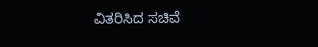ವಿತರಿಸಿದ ಸಚಿವೆ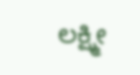ಲಕ್ಷ್ಮೀ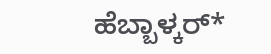ಹೆಬ್ಬಾಳ್ಕರ್*